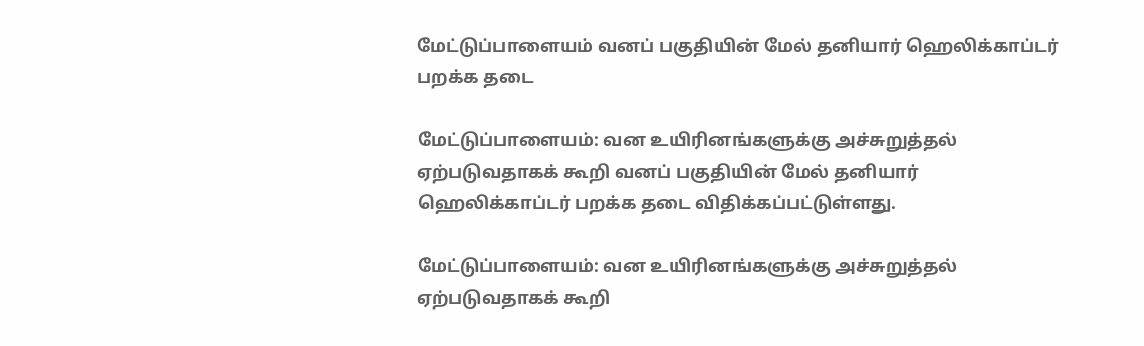மேட்டுப்பாளையம் வனப் பகுதியின் மேல் தனியார் ஹெலிக்காப்டர் பறக்க தடை

மேட்டுப்பாளையம்: வன உயிரினங்களுக்கு அச்சுறுத்தல் ஏற்படுவதாகக் கூறி வனப் பகுதியின் மேல் தனியார் ஹெலிக்காப்டர் பறக்க தடை விதிக்கப்பட்டுள்ளது.

மேட்டுப்பாளையம்: வன உயிரினங்களுக்கு அச்சுறுத்தல் ஏற்படுவதாகக் கூறி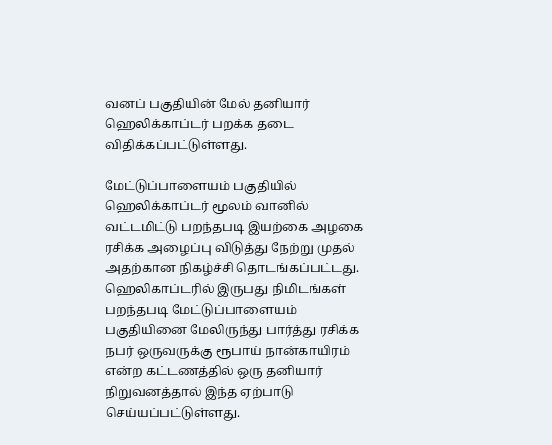வனப் பகுதியின் மேல் தனியார் ஹெலிக்காப்டர் பறக்க தடை விதிக்கப்பட்டுள்ளது.

மேட்டுப்பாளையம் பகுதியில் ஹெலிக்காப்டர் மூலம் வானில் வட்டமிட்டு பறந்தபடி இயற்கை அழகை ரசிக்க அழைப்பு விடுத்து நேற்று முதல் அதற்கான நிகழ்ச்சி தொடங்கப்பட்டது. ஹெலிகாப்டரில் இருபது நிமிடங்கள் பறந்தபடி மேட்டுப்பாளையம் பகுதியினை மேலிருந்து பார்த்து ரசிக்க நபர் ஒருவருக்கு ரூபாய் நான்காயிரம் என்ற கட்டணத்தில் ஒரு தனியார் நிறுவனத்தால் இந்த ஏற்பாடு செய்யப்பட்டுள்ளது.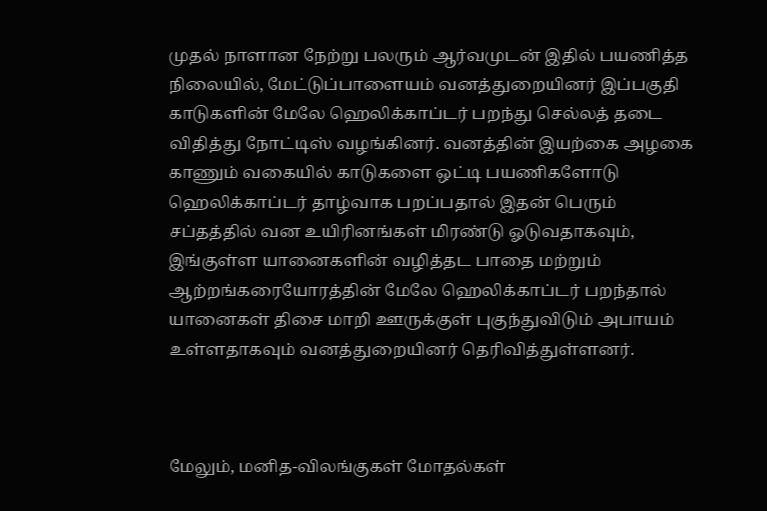முதல் நாளான நேற்று பலரும் ஆர்வமுடன் இதில் பயணித்த நிலையில், மேட்டுப்பாளையம் வனத்துறையினர் இப்பகுதி காடுகளின் மேலே ஹெலிக்காப்டர் பறந்து செல்லத் தடை விதித்து நோட்டிஸ் வழங்கினர். வனத்தின் இயற்கை அழகை காணும் வகையில் காடுகளை ஒட்டி பயணிகளோடு ஹெலிக்காப்டர் தாழ்வாக பறப்பதால் இதன் பெரும் சப்தத்தில் வன உயிரினங்கள் மிரண்டு ஓடுவதாகவும், இங்குள்ள யானைகளின் வழித்தட பாதை மற்றும் ஆற்றங்கரையோரத்தின் மேலே ஹெலிக்காப்டர் பறந்தால் யானைகள் திசை மாறி ஊருக்குள் புகுந்துவிடும் அபாயம் உள்ளதாகவும் வனத்துறையினர் தெரிவித்துள்ளனர்.



மேலும், மனித-விலங்குகள் மோதல்கள்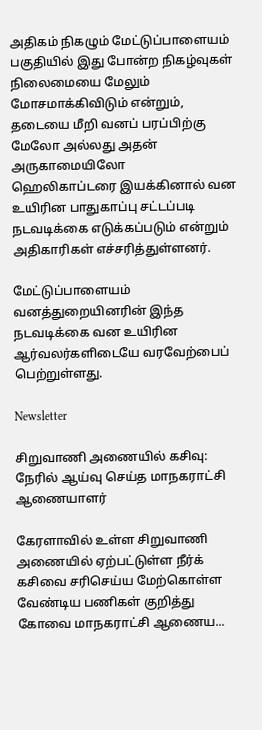அதிகம் நிகழும் மேட்டுப்பாளையம் பகுதியில் இது போன்ற நிகழ்வுகள் நிலைமையை மேலும் மோசமாக்கிவிடும் என்றும், தடையை மீறி வனப் பரப்பிற்கு மேலோ அல்லது அதன் அருகாமையிலோ    ஹெலிகாப்டரை இயக்கினால் வன உயிரின பாதுகாப்பு சட்டப்படி நடவடிக்கை எடுக்கப்படும் என்றும் அதிகாரிகள் எச்சரித்துள்ளனர்.

மேட்டுப்பாளையம் வனத்துறையினரின் இந்த நடவடிக்கை வன உயிரின ஆர்வலர்களிடையே வரவேற்பைப் பெற்றுள்ளது.

Newsletter

சிறுவாணி அணையில் கசிவு: நேரில் ஆய்வு செய்த மாநகராட்சி ஆணையாளர்

கேரளாவில் உள்ள சிறுவாணி அணையில் ஏற்பட்டுள்ள நீர்க் கசிவை சரிசெய்ய மேற்கொள்ள வேண்டிய பணிகள் குறித்து கோவை மாநகராட்சி ஆணைய...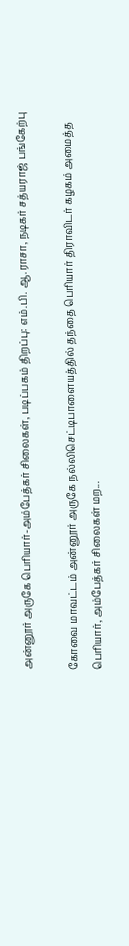அன்னூர் அருகே பெரியார்-அம்பேத்கர் சிலைகள், படிப்பகம் திறப்பு: எம்.பி. ஆ.ராசா, நடிகர் சத்யராஜ் பங்கேற்பு

கோவை மாவட்டம் அன்னூர் அருகே நல்லிசெட்டிபாளையத்தில் தந்தை பெரியார் திராவிடர் கழகம் அமைத்த பெரியார், அம்பேத்கர் சிலைகள் மற...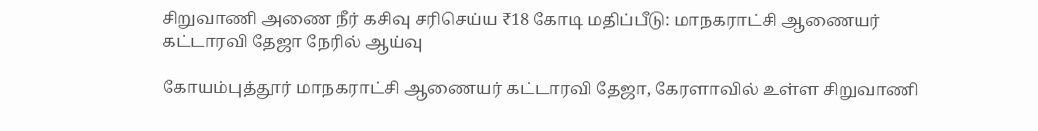சிறுவாணி அணை நீர் கசிவு சரிசெய்ய ₹18 கோடி மதிப்பீடு: மாநகராட்சி ஆணையர் கட்டாரவி தேஜா நேரில் ஆய்வு

கோயம்புத்தூர் மாநகராட்சி ஆணையர் கட்டாரவி தேஜா, கேரளாவில் உள்ள சிறுவாணி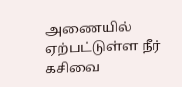அணையில் ஏற்பட்டுள்ள நீர் கசிவை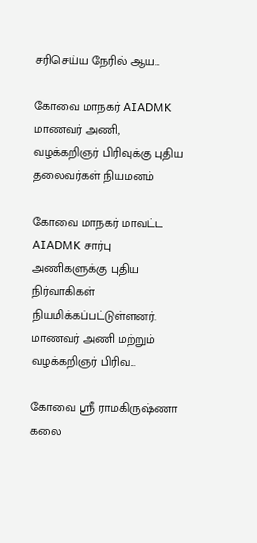சரிசெய்ய நேரில் ஆய...

கோவை மாநகர் AIADMK மாணவர் அணி, வழக்கறிஞர் பிரிவுக்கு புதிய தலைவர்கள் நியமனம்

கோவை மாநகர் மாவட்ட AIADMK சார்பு அணிகளுக்கு புதிய நிர்வாகிகள் நியமிக்கப்பட்டுள்ளனர். மாணவர் அணி மற்றும் வழக்கறிஞர் பிரிவ...

கோவை ஸ்ரீ ராமகிருஷ்ணா கலை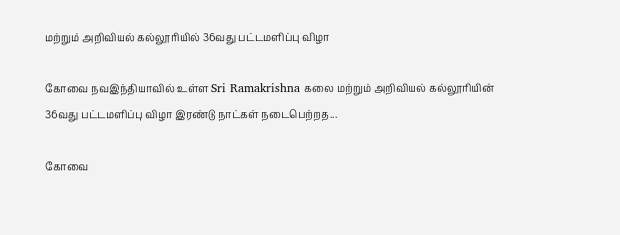மற்றும் அறிவியல் கல்லூரியில் 36வது பட்டமளிப்பு விழா

கோவை நவஇந்தியாவில் உள்ள Sri Ramakrishna கலை மற்றும் அறிவியல் கல்லூரியின் 36வது பட்டமளிப்பு விழா இரண்டு நாட்கள் நடைபெற்றத...

கோவை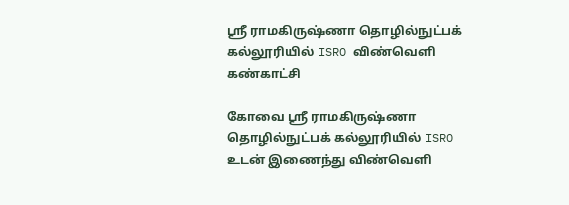ஸ்ரீ ராமகிருஷ்ணா தொழில்நுட்பக் கல்லூரியில் ISRO விண்வெளி கண்காட்சி

கோவை ஸ்ரீ ராமகிருஷ்ணா தொழில்நுட்பக் கல்லூரியில் ISRO உடன் இணைந்து விண்வெளி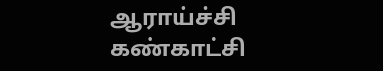ஆராய்ச்சி கண்காட்சி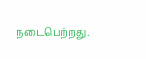நடைபெற்றது.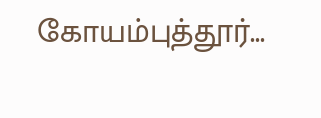கோயம்புத்தூர்...